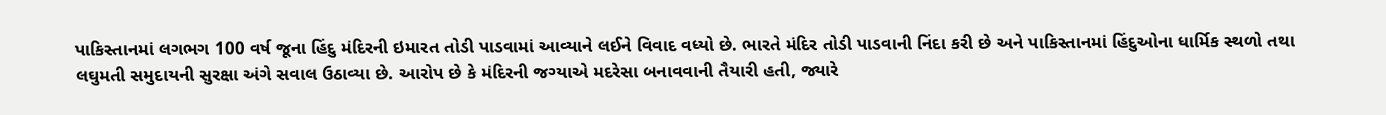પાકિસ્તાનમાં લગભગ 100 વર્ષ જૂના હિંદુ મંદિરની ઇમારત તોડી પાડવામાં આવ્યાને લઈને વિવાદ વધ્યો છે. ભારતે મંદિર તોડી પાડવાની નિંદા કરી છે અને પાકિસ્તાનમાં હિંદુઓના ધાર્મિક સ્થળો તથા લઘુમતી સમુદાયની સુરક્ષા અંગે સવાલ ઉઠાવ્યા છે. આરોપ છે કે મંદિરની જગ્યાએ મદરેસા બનાવવાની તૈયારી હતી, જ્યારે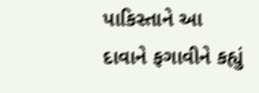પાકિસ્તાને આ દાવાને ફગાવીને કહ્યું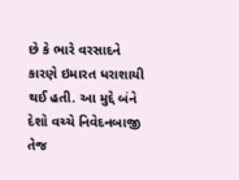છે કે ભારે વરસાદને કારણે ઇમારત ધરાશાયી થઈ હતી. આ મુદ્દે બંને દેશો વચ્ચે નિવેદનબાજી તેજ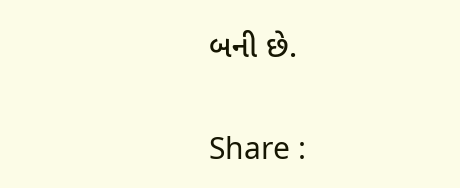બની છે.

Share :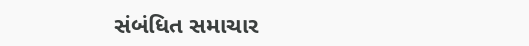સંબંધિત સમાચાર